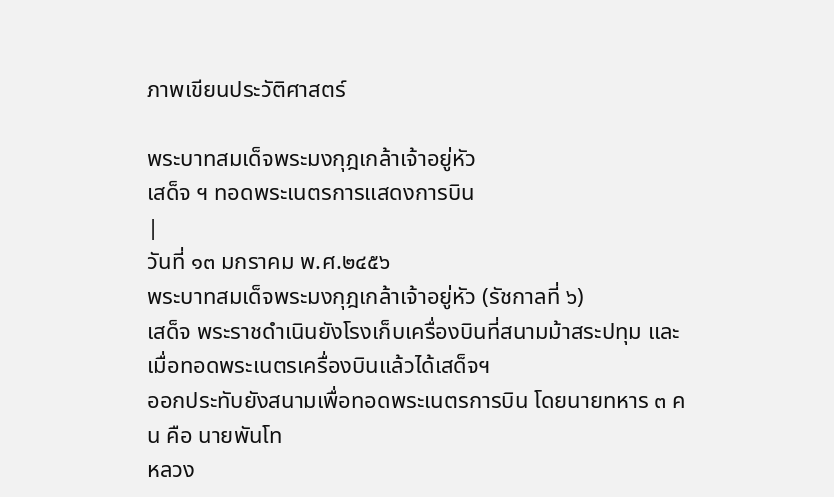ภาพเขียนประวัติศาสตร์

พระบาทสมเด็จพระมงกุฎเกล้าเจ้าอยู่หัว
เสด็จ ฯ ทอดพระเนตรการแสดงการบิน
|
วันที่ ๑๓ มกราคม พ.ศ.๒๔๕๖
พระบาทสมเด็จพระมงกุฎเกล้าเจ้าอยู่หัว (รัชกาลที่ ๖)
เสด็จ พระราชดำเนินยังโรงเก็บเครื่องบินที่สนามม้าสระปทุม และเมื่อทอดพระเนตรเครื่องบินแล้วได้เสด็จฯ
ออกประทับยังสนามเพื่อทอดพระเนตรการบิน โดยนายทหาร ๓ คน คือ นายพันโท
หลวง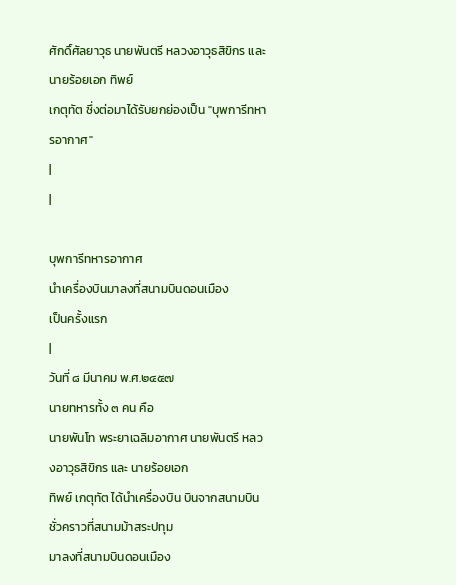ศักดิ์ศัลยาวุธ นายพันตรี หลวงอาวุธสิขิกร และนายร้อยเอก ทิพย์
เกตุทัต ซึ่งต่อมาได้รับยกย่องเป็น "บุพการีทหารอากาศ"
|
|

บุพการีทหารอากาศ
นำเครื่องบินมาลงที่สนามบินดอนเมือง
เป็นครั้งแรก
|
วันที่ ๘ มีนาคม พ.ศ.๒๔๕๗
นายทหารทั้ง ๓ คน คือ
นายพันโท พระยาเฉลิมอากาศ นายพันตรี หลวงอาวุธสิขิกร และ นายร้อยเอก
ทิพย์ เกตุทัต ได้นำเครื่องบิน บินจากสนามบินชั่วคราวที่สนามม้าสระปทุม
มาลงที่สนามบินดอนเมือง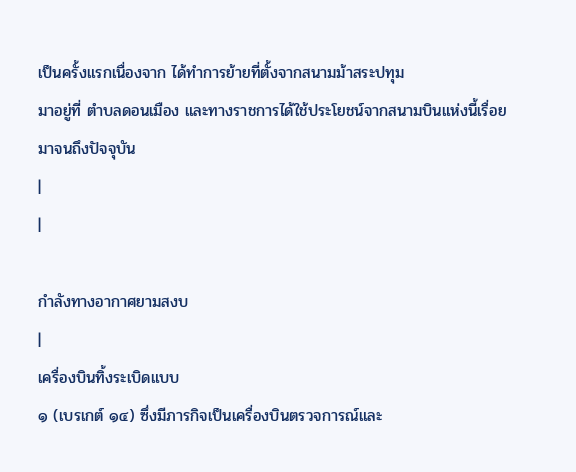เป็นครั้งแรกเนื่องจาก ได้ทำการย้ายที่ตั้งจากสนามม้าสระปทุม
มาอยู่ที่ ตำบลดอนเมือง และทางราชการได้ใช้ประโยชน์จากสนามบินแห่งนี้เรื่อยมาจนถึงปัจจุบัน
|
|

กำลังทางอากาศยามสงบ
|
เครื่องบินทิ้งระเบิดแบบ
๑ (เบรเกต์ ๑๔) ซึ่งมีภารกิจเป็นเครื่องบินตรวจการณ์และ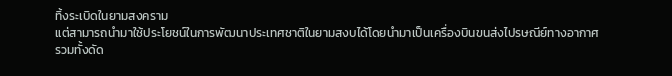ทิ้งระเบิดในยามสงคราม
แต่สามารถนำมาใช้ประโยชน์ในการพัฒนาประเทศชาติในยามสงบได้โดยนำมาเป็นเครื่องบินขนส่งไปรษณีย์ทางอากาศ
รวมทั้งดัด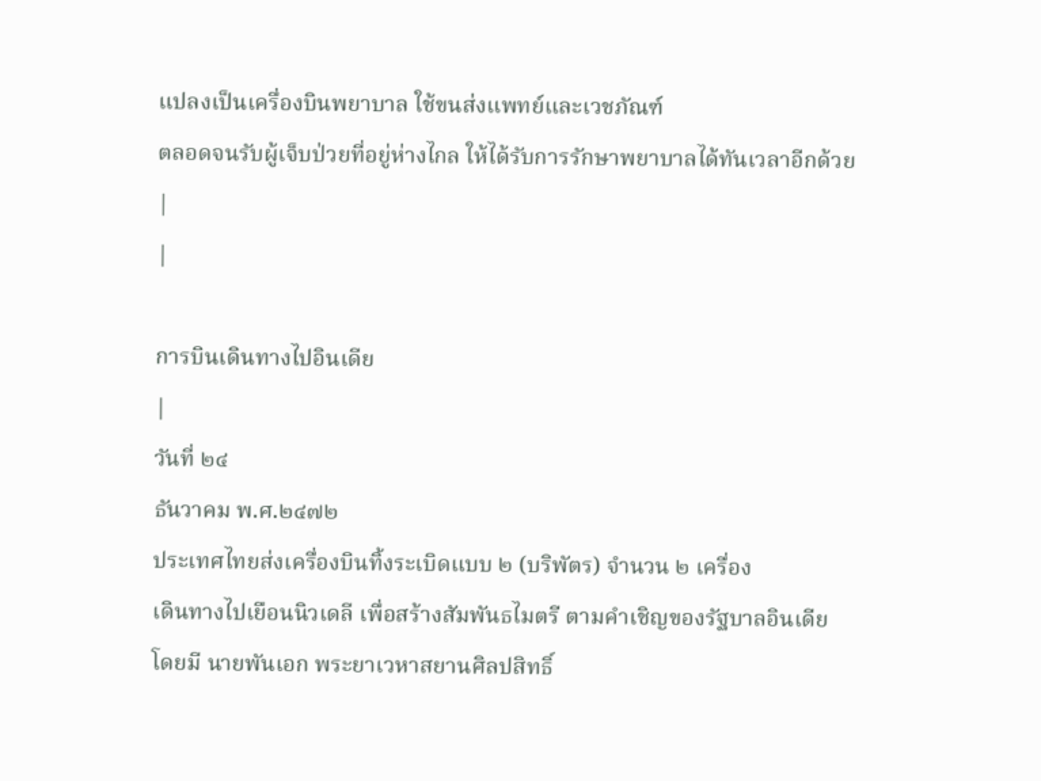แปลงเป็นเครื่องบินพยาบาล ใช้ขนส่งแพทย์และเวชภัณฑ์
ตลอดจนรับผู้เจ็บป่วยที่อยู่ห่างไกล ให้ได้รับการรักษาพยาบาลได้ทันเวลาอีกด้วย
|
|

การบินเดินทางไปอินเดีย
|
วันที่ ๒๔
ธันวาคม พ.ศ.๒๔๗๒
ประเทศไทยส่งเครื่องบินทิ้งระเบิดแบบ ๒ (บริพัตร) จำนวน ๒ เครื่อง
เดินทางไปเยือนนิวเดลี เพื่อสร้างสัมพันธไมตรี ตามคำเชิญของรัฐบาลอินเดีย
โดยมี นายพันเอก พระยาเวหาสยานศิลปสิทธิ์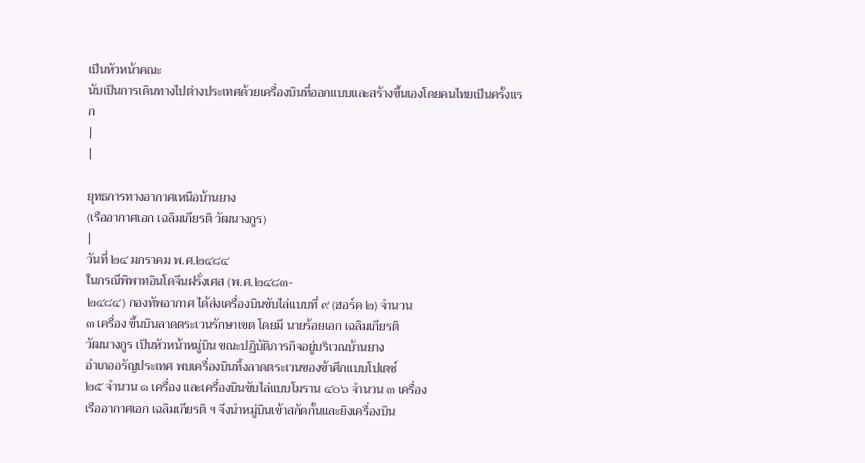เป็นหัวหน้าคณะ
นับเป็นการเดินทางไปต่างประเทศด้วยเครื่องบินที่ออกแบบและสร้างขึ้นเองโดยคนไทยเป็นครั้งแรก
|
|

ยุทธการทางอากาศเหนือบ้านยาง
(เรืออากาศเอก เฉลิมเกียรติ วัฒนางกูร)
|
วันที่ ๒๔ มกราคม พ.ศ.๒๔๘๔
ในกรณีพิพาทอินโดจีนฝรั่งเศส (พ.ศ.๒๔๘๓-
๒๔๘๔) กองทัพอากาศ ได้ส่งเครื่องบินขับไล่แบบที่ ๙ (ฮอร์ค ๒) จำนวน
๓ เครื่อง ขึ้นบินลาดตระเวนรักษาเขต โดยมี นายร้อยเอก เฉลิมเกียรติ
วัฒนางกูร เป็นหัวหน้าหมู่บิน ขณะปฏิบัติภารกิจอยู่บริเวณบ้านยาง
อำเภออรัญประเทศ พบเครื่องบินทิ้งลาดตระเวนของข้าศึกแบบโปเตซ์
๒๕ จำนวน ๑ เครื่อง และเครื่องบินขับไล่แบบโมราน ๔๐๖ จำนวน ๓ เครื่อง
เรืออากาศเอก เฉลิมเกียรติ ฯ จึงนำหมู่บินเข้าสกัดกั้นและยิงเครื่องบิน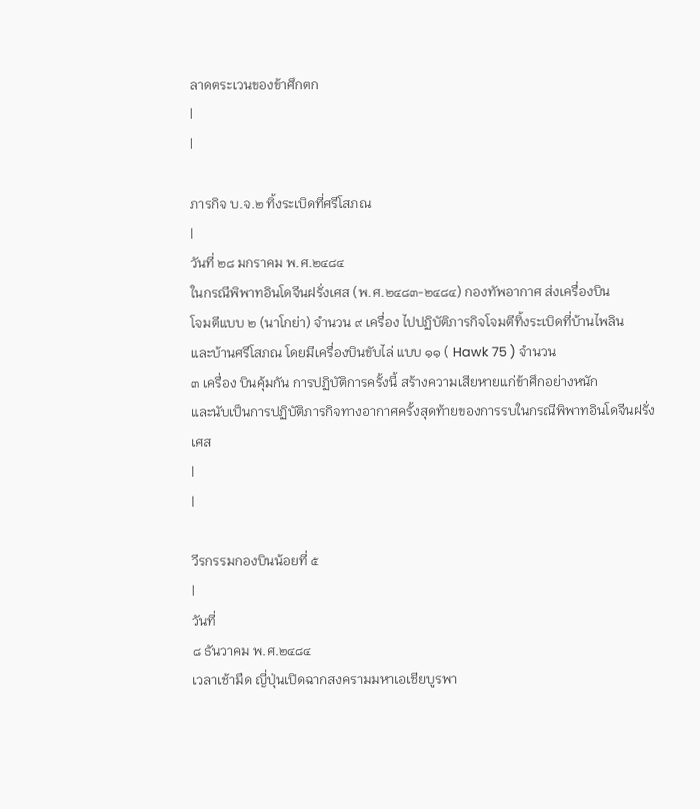ลาดตระเวนของข้าศึกตก
|
|

ภารกิจ บ.จ.๒ ทิ้งระเบิดที่ศรีโสภณ
|
วันที่ ๒๘ มกราคม พ.ศ.๒๔๘๔
ในกรณีพิพาทอินโดจีนฝรั่งเศส (พ.ศ.๒๔๘๓-๒๔๘๔) กองทัพอากาศ ส่งเครื่องบิน
โจมตีแบบ ๒ (นาโกย่า) จำนวน ๙ เครื่อง ไปปฏิบัติภารกิจโจมตีทิ้งระเบิดที่บ้านไพลิน
และบ้านศรีโสภณ โดยมีเครื่องบินขับไล่ แบบ ๑๑ ( Hawk 75 ) จำนวน
๓ เครื่อง บินคุ้มกัน การปฏิบัติการครั้งนี้ สร้างความเสียหายแก่ข้าศึกอย่างหนัก
และนับเป็นการปฏิบัติภารกิจทางอากาศครั้งสุดท้ายของการรบในกรณีพิพาทอินโดจีนฝรั่งเศส
|
|

วีรกรรมกองบินน้อยที่ ๕
|
วันที่
๘ ธันวาคม พ.ศ.๒๔๘๔
เวลาเช้ามืด ญี่ปุ่นเปิดฉากสงครามมหาเอเชียบูรพา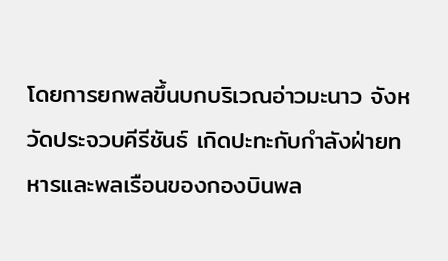โดยการยกพลขึ้นบกบริเวณอ่าวมะนาว จังหวัดประจวบคีรีชันธ์ เกิดปะทะกับกำลังฝ่ายทหารและพลเรือนของกองบินพล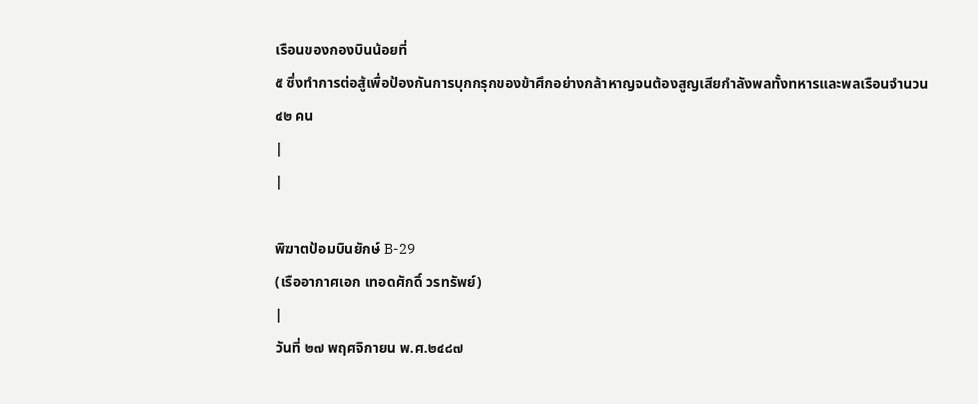เรือนของกองบินน้อยที่
๕ ซึ่งทำการต่อสู้เพื่อป้องกันการบุกกรุกของข้าศึกอย่างกล้าหาญจนต้องสูญเสียกำลังพลทั้งทหารและพลเรือนจำนวน
๔๒ คน
|
|

พิฆาตป้อมบินยักษ์ B-29
(เรืออากาศเอก เทอดศักดิ์ วรทรัพย์)
|
วันที่ ๒๗ พฤศจิกายน พ.ศ.๒๔๘๗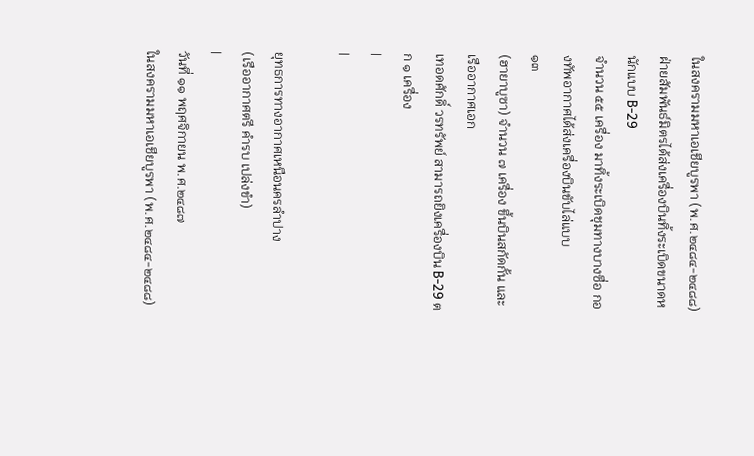ในสงครามมหาเอเชียบูรพา (พ.ศ.๒๔๘๔-๒๔๘๘)
ฝ่ายสัมพันธ์มิตรได้ส่งเครื่องบินทิ้งระเบิดขนาดหนักแบบ B-29
จำนวน ๕๕ เครื่อง มาทิ้งระเบิดชุมทางบางซื่อ กองทัพอากาศได้ส่งเครื่องบินขับไล่แบบ
๑๓
(ฮายาบูซา) จำนวน ๗ เครื่อง ขึ้นบินสกัดกั้น และ เรืออากาศเอก
เทอดศักดิ์ วรทรัพย์ สามารถยิงเครื่องบิน B-29 ตก ๑ เครื่อง
|
|

ยุทธการทางอากาศเหนือนครลำปาง
(เรืออากาศตรี คำรบ เปล่งขำ)
|
วันที่ ๑๑ พฤศจิกายน พ.ศ.๒๔๘๗
ในสงครามมหาเอเชียบูรพา (พ.ศ.๒๔๘๔-๒๔๘๘)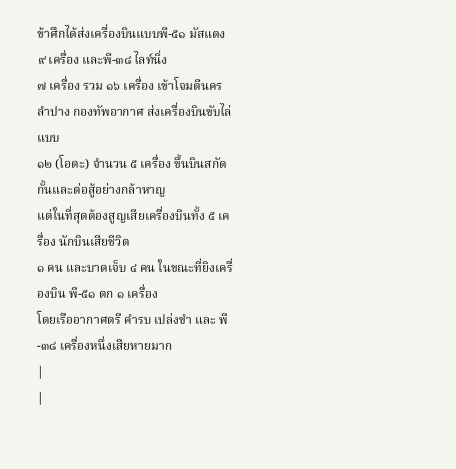ข้าศึกได้ส่งเครื่องบินแบบพี-๕๑ มัสแตง ๙ เครื่อง และพี-๓๘ ไลท์นิ่ง
๗ เครื่อง รวม ๑๖ เครื่อง เข้าโจมตีนครลำปาง กองทัพอากาศ ส่งเครื่องบินขับไล่แบบ
๑๒ (โอตะ) จำนวน ๕ เครื่อง ขึ้นบินสกัดกั้นและต่อสู้อย่างกล้าหาญ
แต่ในที่สุดต้องสูญเสียเครื่องบินทั้ง ๕ เครื่อง นักบินเสียชีวิต
๑ คน และบาดเจ็บ ๔ คน ในขณะที่ยิงเครื่องบิน พี-๕๑ ตก ๑ เครื่อง
โดยเรืออากาศตรี คำรบ เปล่งขำ และ พี-๓๘ เครื่องหนึ่งเสียหายมาก
|
|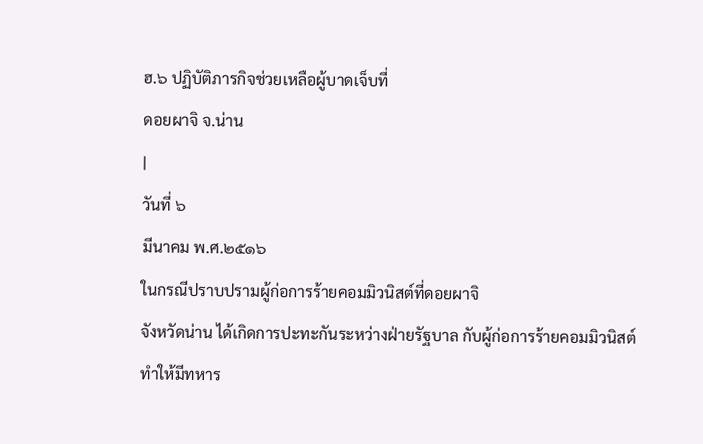ฮ.๖ ปฏิบัติภารกิจช่วยเหลือผู้บาดเจ็บที่
ดอยผาจิ จ.น่าน
|
วันที่ ๖
มีนาคม พ.ศ.๒๕๑๖
ในกรณีปราบปรามผู้ก่อการร้ายคอมมิวนิสต์ที่ดอยผาจิ
จังหวัดน่าน ได้เกิดการปะทะกันระหว่างฝ่ายรัฐบาล กับผู้ก่อการร้ายคอมมิวนิสต์
ทำให้มีทหาร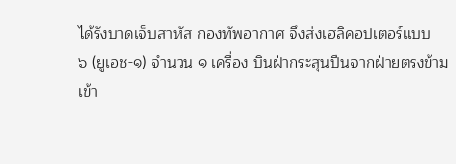ได้รังบาดเจ็บสาหัส กองทัพอากาศ จึงส่งเฮลิคอปเตอร์แบบ
๖ (ยูเอช-๑) จำนวน ๑ เครื่อง บินฝ่ากระสุนปืนจากฝ่ายตรงข้าม
เข้า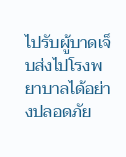ไปรับผู้บาดเจ็บส่งไปโรงพยาบาลได้อย่างปลอดภัย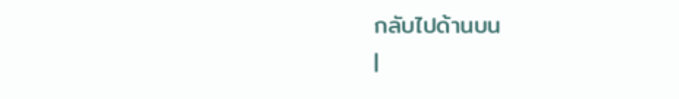กลับไปด้านบน
|